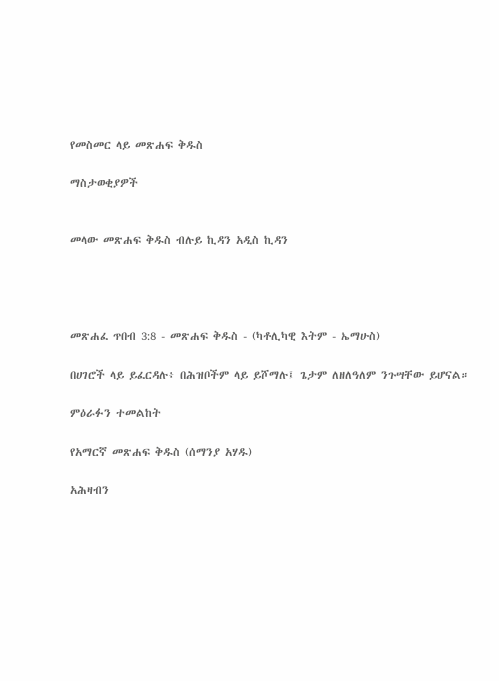የመስመር ላይ መጽሐፍ ቅዱስ

ማስታወቂያዎች


መላው መጽሐፍ ቅዱስ ብሉይ ኪዳን አዲስ ኪዳን




መጽሐፈ ጥበብ 3:8 - መጽሐፍ ቅዱስ - (ካቶሊካዊ እትም - ኤማሁስ)

በሀገሮች ላይ ይፈርዳሉ፥ በሕዝቦችም ላይ ይሾማሉ፤ ጌታም ለዘለዓለም ንጉሣቸው ይሆናል።

ምዕራፉን ተመልከት

የአማርኛ መጽሐፍ ቅዱስ (ሰማንያ አሃዱ)

አሕዛብን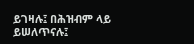ይገዛሉ፤ በሕዝብም ላይ ይሠለጥናሉ፤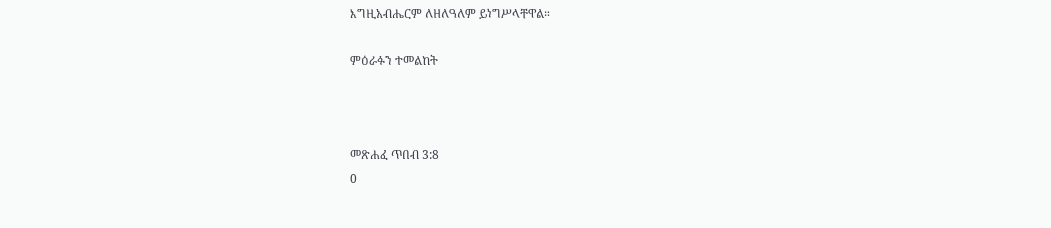እግዚአብሔርም ለዘለዓለም ይነግሥላቸዋል።

ምዕራፉን ተመልከት



መጽሐፈ ጥበብ 3:8
0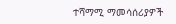ተሻማሚ ማመሳሰሪያዎች